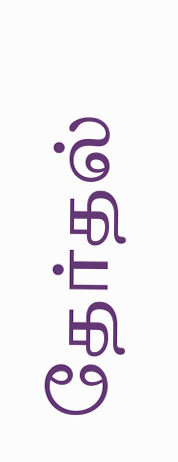தேர்தல்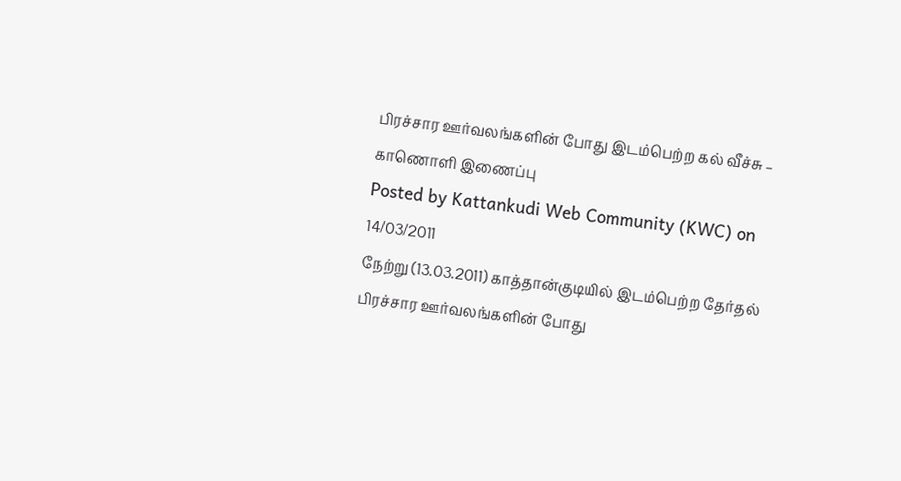பிரச்சார ஊர்வலங்களின் போது இடம்பெற்ற கல் வீச்சு – காணொளி இணைப்பு
Posted by Kattankudi Web Community (KWC) on 14/03/2011
நேற்று (13.03.2011) காத்தான்குடியில் இடம்பெற்ற தேர்தல் பிரச்சார ஊர்வலங்களின் போது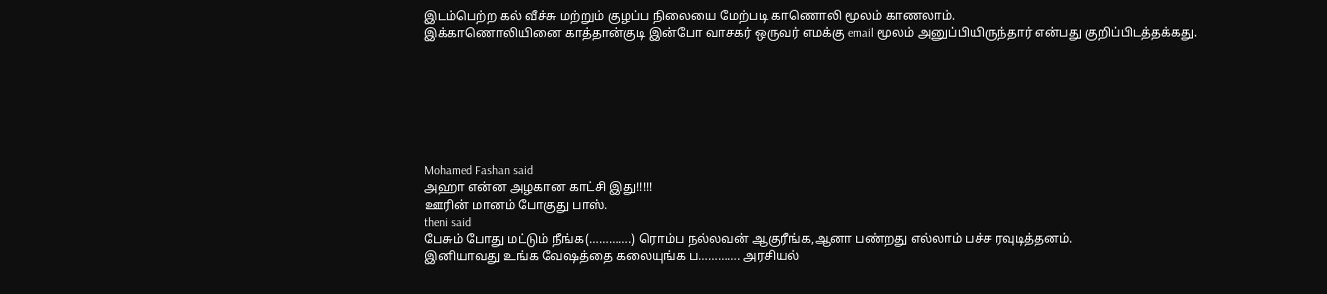இடம்பெற்ற கல் வீச்சு மற்றும் குழப்ப நிலையை மேற்படி காணொலி மூலம் காணலாம்.
இக்காணொலியினை காத்தான்குடி இன்போ வாசகர் ஒருவர் எமக்கு email மூலம் அனுப்பியிருந்தார் என்பது குறிப்பிடத்தக்கது.







Mohamed Fashan said
அஹா என்ன அழகான காட்சி இது!!!!!
ஊரின் மானம் போகுது பாஸ்.
theni said
பேசும் போது மட்டும் நீங்க(………….) ரொம்ப நல்லவன் ஆகுரீங்க,ஆனா பண்றது எல்லாம் பச்ச ரவுடித்தனம்.
இனியாவது உங்க வேஷத்தை கலையுங்க ப…………. அரசியல்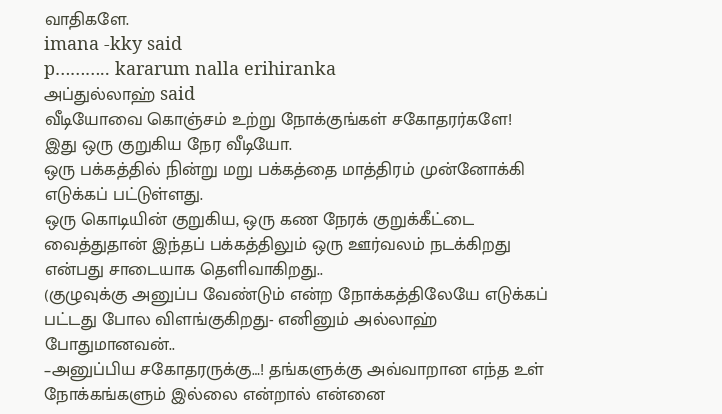வாதிகளே.
imana -kky said
p……….. kararum nalla erihiranka
அப்துல்லாஹ் said
வீடியோவை கொஞ்சம் உற்று நோக்குங்கள் சகோதரர்களே!
இது ஒரு குறுகிய நேர வீடியோ.
ஒரு பக்கத்தில் நின்று மறு பக்கத்தை மாத்திரம் முன்னோக்கி எடுக்கப் பட்டுள்ளது.
ஒரு கொடியின் குறுகிய, ஒரு கண நேரக் குறுக்கீட்டை வைத்துதான் இந்தப் பக்கத்திலும் ஒரு ஊர்வலம் நடக்கிறது என்பது சாடையாக தெளிவாகிறது..
(குழுவுக்கு அனுப்ப வேண்டும் என்ற நோக்கத்திலேயே எடுக்கப் பட்டது போல விளங்குகிறது- எனினும் அல்லாஹ் போதுமானவன்..
–அனுப்பிய சகோதரருக்கு…! தங்களுக்கு அவ்வாறான எந்த உள் நோக்கங்களும் இல்லை என்றால் என்னை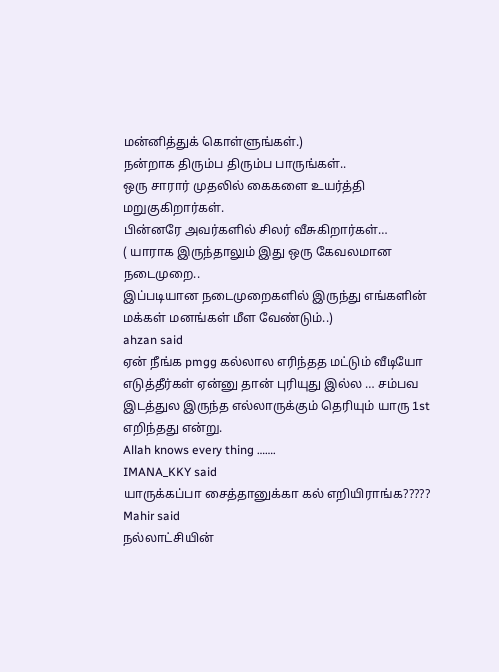மன்னித்துக் கொள்ளுங்கள்.)
நன்றாக திரும்ப திரும்ப பாருங்கள்..
ஒரு சாரார் முதலில் கைகளை உயர்த்தி மறுகுகிறார்கள்.
பின்னரே அவர்களில் சிலர் வீசுகிறார்கள்…
( யாராக இருந்தாலும் இது ஒரு கேவலமான நடைமுறை..
இப்படியான நடைமுறைகளில் இருந்து எங்களின் மக்கள் மனங்கள் மீள வேண்டும்..)
ahzan said
ஏன் நீங்க pmgg கல்லால எரிந்தத மட்டும் வீடியோ எடுத்தீர்கள் ஏன்னு தான் புரியுது இல்ல … சம்பவ இடத்துல இருந்த எல்லாருக்கும் தெரியும் யாரு 1st எறிந்தது என்று.
Allah knows every thing …….
IMANA_KKY said
யாருக்கப்பா சைத்தானுக்கா கல் எறியிராங்க?????
Mahir said
நல்லாட்சியின்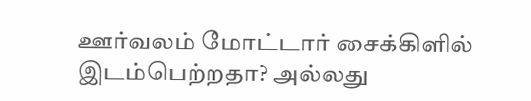ஊர்வலம் மோட்டார் சைக்கிளில் இடம்பெற்றதா? அல்லது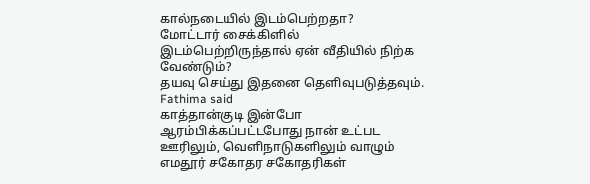கால்நடையில் இடம்பெற்றதா?
மோட்டார் சைக்கிளில் இடம்பெற்றிருந்தால் ஏன் வீதியில் நிற்க வேண்டும்?
தயவு செய்து இதனை தெளிவுபடுத்தவும்.
Fathima said
காத்தான்குடி இன்போ ஆரம்பிக்கப்பட்டபோது நான் உட்பட ஊரிலும், வெளிநாடுகளிலும் வாழும் எமதூர் சகோதர சகோதரிகள்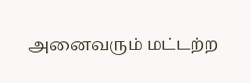அனைவரும் மட்டற்ற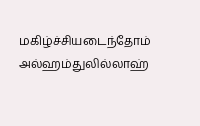மகிழ்ச்சியடைந்தோம் அல்ஹம்துலில்லாஹ்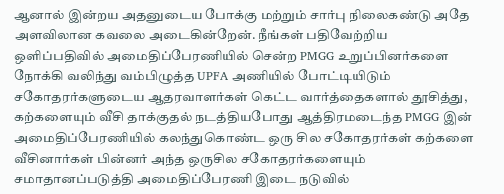ஆனால் இன்றய அதனுடைய போக்கு மற்றும் சார்பு நிலைகண்டு அதே அளவிலான கவலை அடைகின்றேன். நீங்கள் பதிவேற்றிய ஒளிப்பதிவில் அமைதிப்பேரணியில் சென்ற PMGG உறுப்பினர்களை நோக்கி வலிந்து வம்பிழுத்த UPFA அணியில் போட்டியிடும் சகோதரர்களுடைய ஆதரவாளர்கள் கெட்ட வார்த்தைகளால் தூசித்து, கற்களையும் வீசி தாக்குதல் நடத்தியபோது ஆத்திரமடைந்த PMGG இன் அமைதிப்பேரணியில் கலந்துகொண்ட ஒரு சில சகோதரர்கள் கற்களை வீசினார்கள் பின்னர் அந்த ஒருசில சகோதரர்களையும் சமாதானப்படுத்தி அமைதிப்பேரணி இடை நடுவில்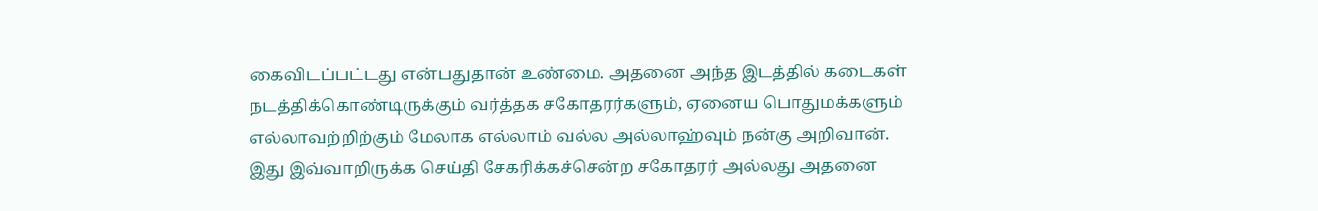கைவிடப்பட்டது என்பதுதான் உண்மை. அதனை அந்த இடத்தில் கடைகள் நடத்திக்கொண்டிருக்கும் வர்த்தக சகோதரர்களும், ஏனைய பொதுமக்களும் எல்லாவற்றிற்கும் மேலாக எல்லாம் வல்ல அல்லாஹ்வும் நன்கு அறிவான். இது இவ்வாறிருக்க செய்தி சேகரிக்கச்சென்ற சகோதரர் அல்லது அதனை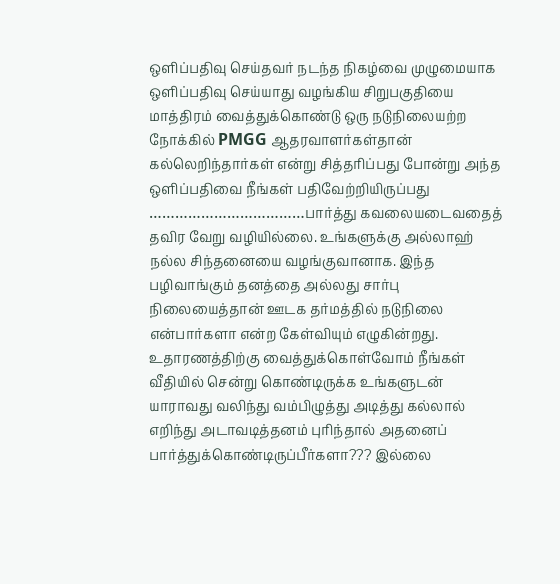ஒளிப்பதிவு செய்தவர் நடந்த நிகழ்வை முழுமையாக ஒளிப்பதிவு செய்யாது வழங்கிய சிறுபகுதியை மாத்திரம் வைத்துக்கொண்டு ஒரு நடுநிலையற்ற நோக்கில் PMGG ஆதரவாளர்கள்தான் கல்லெறிந்தார்கள் என்று சித்தரிப்பது போன்று அந்த ஒளிப்பதிவை நீங்கள் பதிவேற்றியிருப்பது ………………………………பார்த்து கவலையடைவதைத் தவிர வேறு வழியில்லை. உங்களுக்கு அல்லாஹ் நல்ல சிந்தனையை வழங்குவானாக. இந்த பழிவாங்கும் தனத்தை அல்லது சார்பு நிலையைத்தான் ஊடக தர்மத்தில் நடுநிலை என்பார்களா என்ற கேள்வியும் எழுகின்றது. உதாரணத்திற்கு வைத்துக்கொள்வோம் நீங்கள் வீதியில் சென்று கொண்டிருக்க உங்களுடன் யாராவது வலிந்து வம்பிழுத்து அடித்து கல்லால் எறிந்து அடாவடித்தனம் புரிந்தால் அதனைப் பார்த்துக்கொண்டிருப்பீர்களா??? இல்லை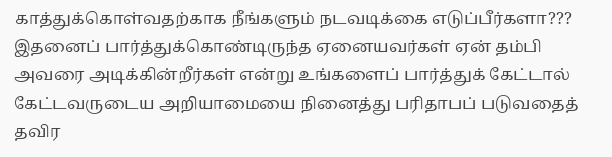காத்துக்கொள்வதற்காக நீங்களும் நடவடிக்கை எடுப்பீர்களா??? இதனைப் பார்த்துக்கொண்டிருந்த ஏனையவர்கள் ஏன் தம்பி அவரை அடிக்கின்றீர்கள் என்று உங்களைப் பார்த்துக் கேட்டால் கேட்டவருடைய அறியாமையை நினைத்து பரிதாபப் படுவதைத் தவிர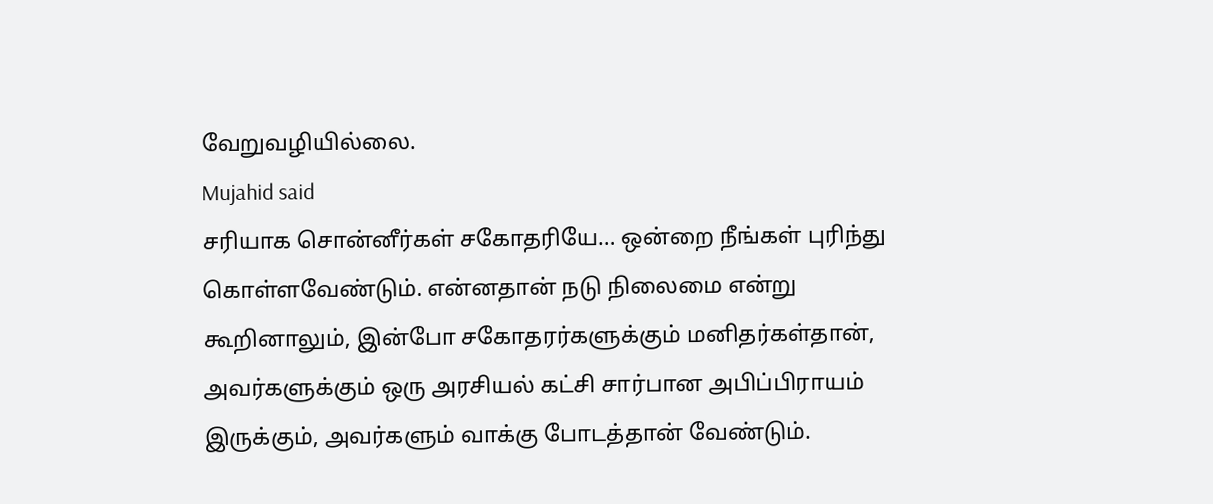வேறுவழியில்லை.
Mujahid said
சரியாக சொன்னீர்கள் சகோதரியே… ஒன்றை நீங்கள் புரிந்து கொள்ளவேண்டும். என்னதான் நடு நிலைமை என்று கூறினாலும், இன்போ சகோதரர்களுக்கும் மனிதர்கள்தான், அவர்களுக்கும் ஒரு அரசியல் கட்சி சார்பான அபிப்பிராயம் இருக்கும், அவர்களும் வாக்கு போடத்தான் வேண்டும்.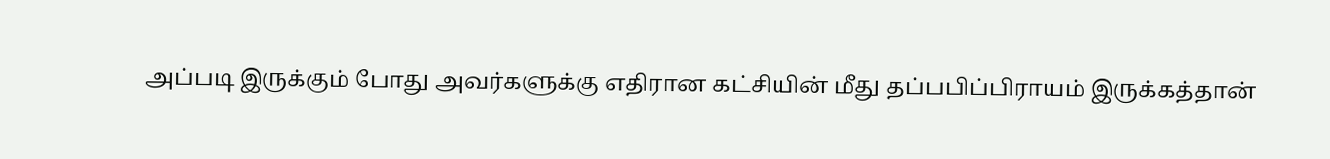அப்படி இருக்கும் போது அவர்களுக்கு எதிரான கட்சியின் மீது தப்பபிப்பிராயம் இருக்கத்தான்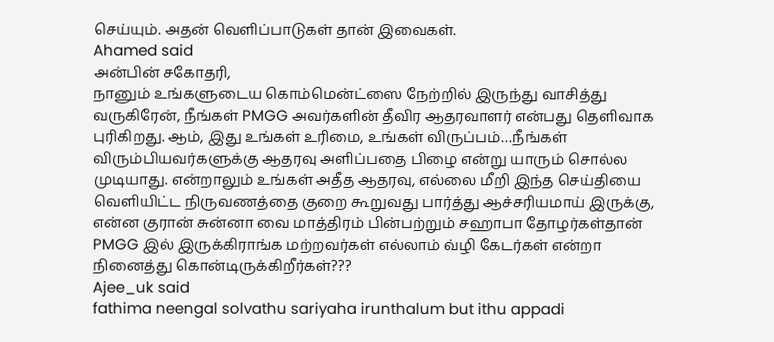செய்யும். அதன் வெளிப்பாடுகள் தான் இவைகள்.
Ahamed said
அன்பின் சகோதரி,
நானும் உங்களுடைய கொம்மென்ட்ஸை நேற்றில் இருந்து வாசித்து வருகிரேன், நீங்கள் PMGG அவர்களின் தீவிர ஆதரவாளர் என்பது தெளிவாக புரிகிறது. ஆம், இது உங்கள் உரிமை, உங்கள் விருப்பம்…நீங்கள் விரும்பியவர்களுக்கு ஆதரவு அளிப்பதை பிழை என்று யாரும் சொல்ல முடியாது. என்றாலும் உங்கள் அதீத ஆதரவு, எல்லை மீறி இந்த செய்தியை வெளியிட்ட நிருவணத்தை குறை கூறுவது பார்த்து ஆச்சரியமாய் இருக்கு, என்ன குரான் சுன்னா வை மாத்திரம் பின்பற்றும் சஹாபா தோழர்கள்தான் PMGG இல் இருக்கிராங்க மற்றவர்கள் எல்லாம் வ்ழி கேடர்கள் என்றா நினைத்து கொன்டிருக்கிறீர்கள்???
Ajee_uk said
fathima neengal solvathu sariyaha irunthalum but ithu appadi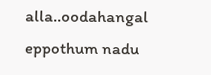alla..oodahangal eppothum nadu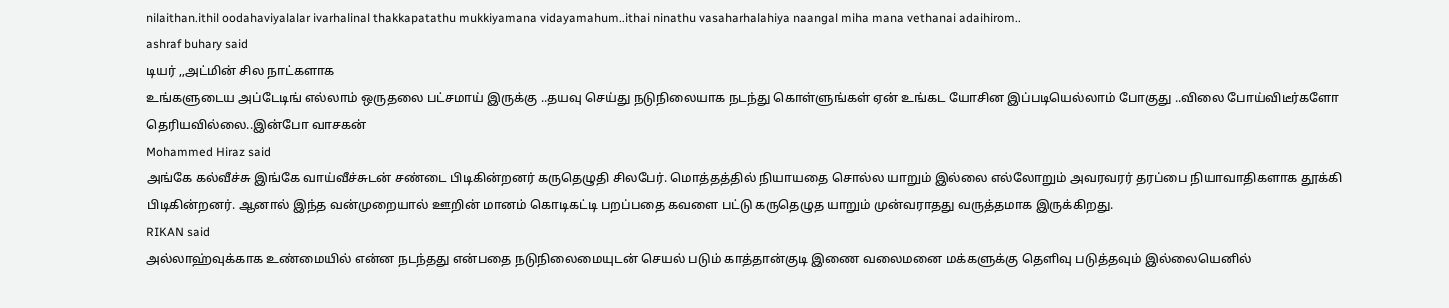nilaithan.ithil oodahaviyalalar ivarhalinal thakkapatathu mukkiyamana vidayamahum..ithai ninathu vasaharhalahiya naangal miha mana vethanai adaihirom..
ashraf buhary said
டியர் ,,அட்மின் சில நாட்களாக
உங்களுடைய அப்டேடிங் எல்லாம் ஒருதலை பட்சமாய் இருக்கு ..தயவு செய்து நடுநிலையாக நடந்து கொள்ளுங்கள் ஏன் உங்கட யோசின இப்படியெல்லாம் போகுது ..விலை போய்விடீர்களோ தெரியவில்லை..இன்போ வாசகன்
Mohammed Hiraz said
அங்கே கல்வீச்சு இங்கே வாய்வீச்சுடன் சண்டை பிடிகின்றனர் கருதெழுதி சிலபேர். மொத்தத்தில் நியாயதை சொல்ல யாறும் இல்லை எல்லோறும் அவரவரர் தரப்பை நியாவாதிகளாக தூக்கி பிடிகின்றனர். ஆனால் இந்த வன்முறையால் ஊறின் மானம் கொடிகட்டி பறப்பதை கவளை பட்டு கருதெழுத யாறும் முன்வராதது வருத்தமாக இருக்கிறது.
RIKAN said
அல்லாஹ்வுக்காக உண்மையில் என்ன நடந்தது என்பதை நடுநிலைமையுடன் செயல் படும் காத்தான்குடி இணை வலைமனை மக்களுக்கு தெளிவு படுத்தவும் இல்லையெனில்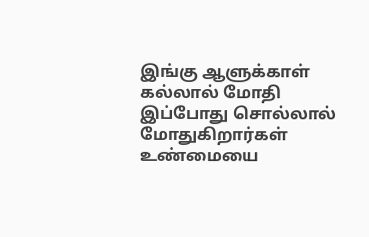இங்கு ஆளுக்காள் கல்லால் மோதி இப்போது சொல்லால் மோதுகிறார்கள் உண்மையை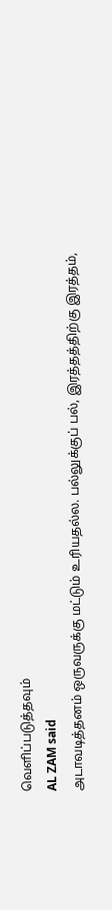வெளிப்படுத்தவும்
AL ZAM said
அடாவடித்தனம் ஒருவருக்கு மட்டும் உரியதல்ல. பல்லுக்குப் பல், இரத்தத்திற்கு இரத்தம்,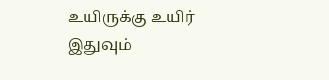உயிருக்கு உயிர் இதுவும்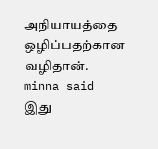அநியாயத்தை ஒழிப்பதற்கான வழிதான்.
minna said
இது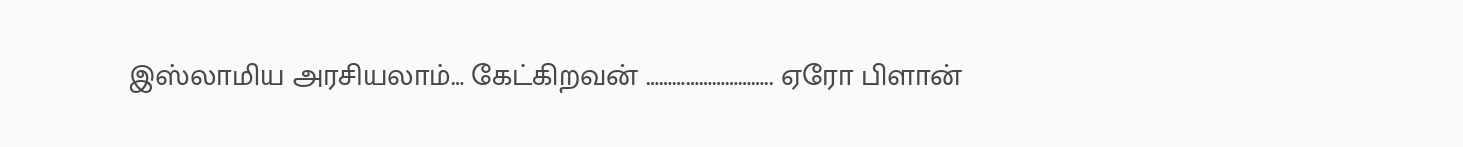இஸ்லாமிய அரசியலாம்… கேட்கிறவன் ……………………….. ஏரோ பிளான்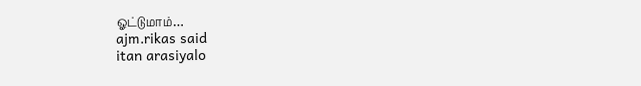ஓட்டுமாம்…
ajm.rikas said
itan arasiyalo